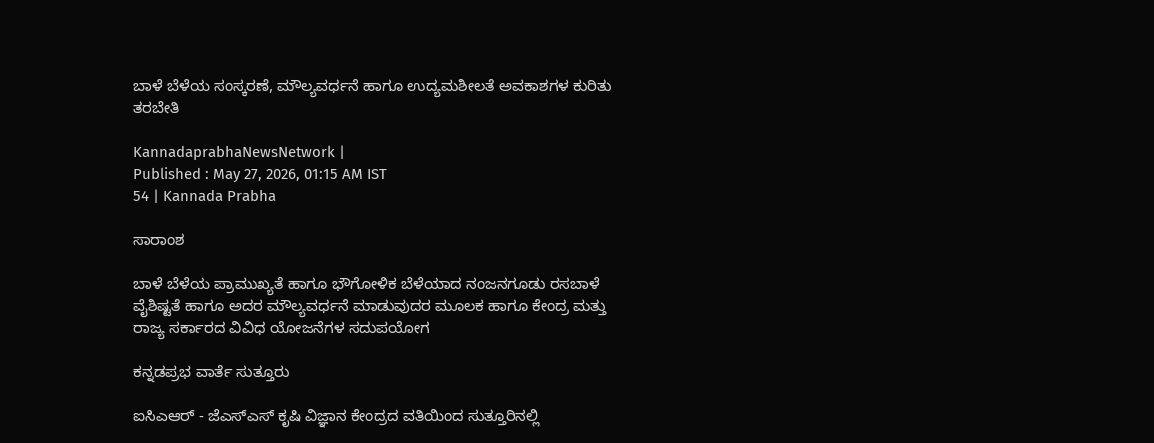ಬಾಳೆ ಬೆಳೆಯ ಸಂಸ್ಕರಣೆ, ಮೌಲ್ಯವರ್ಧನೆ ಹಾಗೂ ಉದ್ಯಮಶೀಲತೆ ಅವಕಾಶಗಳ ಕುರಿತು ತರಬೇತಿ

KannadaprabhaNewsNetwork |
Published : May 27, 2026, 01:15 AM IST
54 | Kannada Prabha

ಸಾರಾಂಶ

ಬಾಳೆ ಬೆಳೆಯ ಪ್ರಾಮುಖ್ಯತೆ ಹಾಗೂ ಭೌಗೋಳಿಕ ಬೆಳೆಯಾದ ನಂಜನಗೂಡು ರಸಬಾಳೆ ವೈಶಿಷ್ಟತೆ ಹಾಗೂ ಅದರ ಮೌಲ್ಯವರ್ಧನೆ ಮಾಡುವುದರ ಮೂಲಕ ಹಾಗೂ ಕೇಂದ್ರ ಮತ್ತು ರಾಜ್ಯ ಸರ್ಕಾರದ ವಿವಿಧ ಯೋಜನೆಗಳ ಸದುಪಯೋಗ

ಕನ್ನಡಪ್ರಭ ವಾರ್ತೆ ಸುತ್ತೂರು

ಐಸಿಎಆರ್ - ಜೆಎಸ್‌ಎಸ್ ಕೃಷಿ ವಿಜ್ಞಾನ ಕೇಂದ್ರದ ವತಿಯಿಂದ ಸುತ್ತೂರಿನಲ್ಲಿ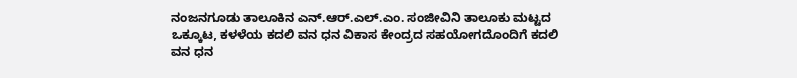ನಂಜನಗೂಡು ತಾಲೂಕಿನ ಎನ್.ಆರ್.ಎಲ್.ಎಂ. ಸಂಜೀವಿನಿ ತಾಲೂಕು ಮಟ್ಟದ ಒಕ್ಕೂಟ, ಕಳಳೆಯ ಕದಲಿ ವನ ಧನ ವಿಕಾಸ ಕೇಂದ್ರದ ಸಹಯೋಗದೊಂದಿಗೆ ಕದಲಿ ವನ ಧನ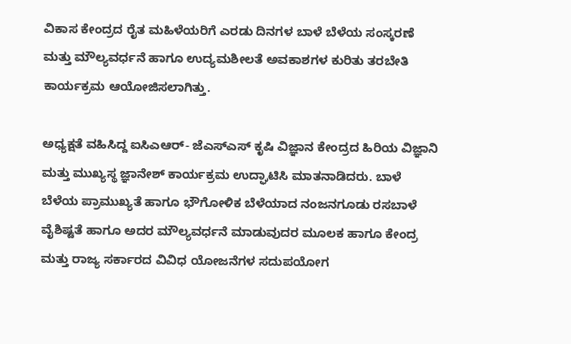ವಿಕಾಸ ಕೇಂದ್ರದ ರೈತ ಮಹಿಳೆಯರಿಗೆ ಎರಡು ದಿನಗಳ ಬಾಳೆ ಬೆಳೆಯ ಸಂಸ್ಕರಣೆ ಮತ್ತು ಮೌಲ್ಯವರ್ಧನೆ ಹಾಗೂ ಉದ್ಯಮಶೀಲತೆ ಅವಕಾಶಗಳ ಕುರಿತು ತರಬೇತಿ ಕಾರ್ಯಕ್ರಮ ಆಯೋಜಿಸಲಾಗಿತ್ತು.

ಅಧ್ಯಕ್ಷತೆ ವಹಿಸಿದ್ದ ಐಸಿಎಆರ್- ಜೆಎಸ್‌ಎಸ್ ಕೃಷಿ ವಿಜ್ಞಾನ ಕೇಂದ್ರದ ಹಿರಿಯ ವಿಜ್ಞಾನಿ ಮತ್ತು ಮುಖ್ಯಸ್ಥ ಜ್ಞಾನೇಶ್‌ ಕಾರ್ಯಕ್ರಮ ಉದ್ಘಾಟಿಸಿ ಮಾತನಾಡಿದರು. ಬಾಳೆ ಬೆಳೆಯ ಪ್ರಾಮುಖ್ಯತೆ ಹಾಗೂ ಭೌಗೋಳಿಕ ಬೆಳೆಯಾದ ನಂಜನಗೂಡು ರಸಬಾಳೆ ವೈಶಿಷ್ಟತೆ ಹಾಗೂ ಅದರ ಮೌಲ್ಯವರ್ಧನೆ ಮಾಡುವುದರ ಮೂಲಕ ಹಾಗೂ ಕೇಂದ್ರ ಮತ್ತು ರಾಜ್ಯ ಸರ್ಕಾರದ ವಿವಿಧ ಯೋಜನೆಗಳ ಸದುಪಯೋಗ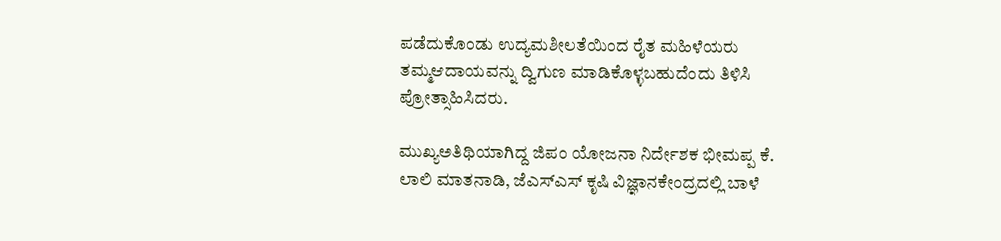ಪಡೆದುಕೊಂಡು ಉದ್ಯಮಶೀಲತೆಯಿಂದ ರೈತ ಮಹಿಳೆಯರು ತಮ್ಮಆದಾಯವನ್ನು ದ್ವಿಗುಣ ಮಾಡಿಕೊಳ್ಳಬಹುದೆಂದು ತಿಳಿಸಿ ಪ್ರೋತ್ಸಾಹಿಸಿದರು.

ಮುಖ್ಯಅತಿಥಿಯಾಗಿದ್ದ ಜಿಪಂ ಯೋಜನಾ ನಿರ್ದೇಶಕ ಭೀಮಪ್ಪ ಕೆ. ಲಾಲಿ ಮಾತನಾಡಿ, ಜೆಎಸ್‌ಎಸ್ ಕೃಷಿ ವಿಜ್ಞಾನಕೇಂದ್ರದಲ್ಲಿ ಬಾಳೆ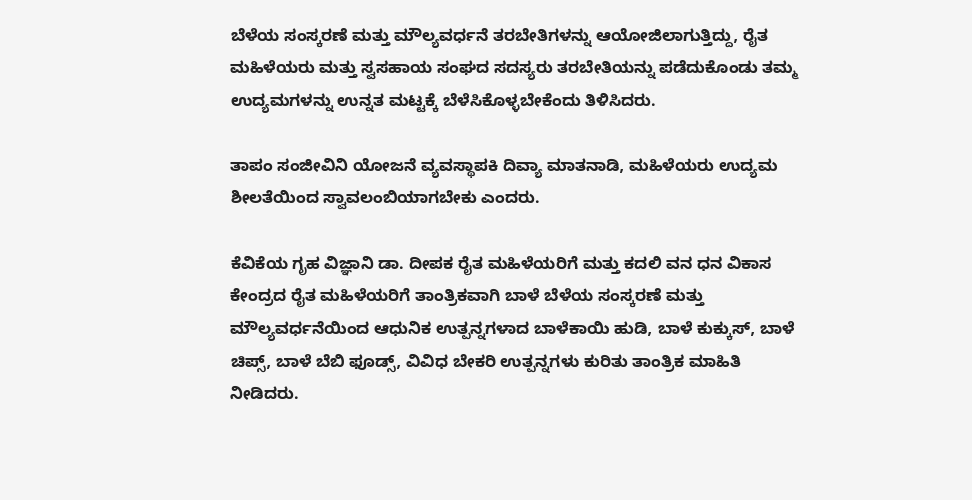ಬೆಳೆಯ ಸಂಸ್ಕರಣೆ ಮತ್ತು ಮೌಲ್ಯವರ್ಧನೆ ತರಬೇತಿಗಳನ್ನು ಆಯೋಜಿಲಾಗುತ್ತಿದ್ದು, ರೈತ ಮಹಿಳೆಯರು ಮತ್ತು ಸ್ವಸಹಾಯ ಸಂಘದ ಸದಸ್ಯರು ತರಬೇತಿಯನ್ನು ಪಡೆದುಕೊಂಡು ತಮ್ಮ ಉದ್ಯಮಗಳನ್ನು ಉನ್ನತ ಮಟ್ಟಕ್ಕೆ ಬೆಳೆಸಿಕೊಳ್ಳಬೇಕೆಂದು ತಿಳಿಸಿದರು.

ತಾಪಂ ಸಂಜೀವಿನಿ ಯೋಜನೆ ವ್ಯವಸ್ಥಾಪಕಿ ದಿವ್ಯಾ ಮಾತನಾಡಿ, ಮಹಿಳೆಯರು ಉದ್ಯಮ ಶೀಲತೆಯಿಂದ ಸ್ವಾವಲಂಬಿಯಾಗಬೇಕು ಎಂದರು.

ಕೆವಿಕೆಯ ಗೃಹ ವಿಜ್ಞಾನಿ ಡಾ. ದೀಪಕ ರೈತ ಮಹಿಳೆಯರಿಗೆ ಮತ್ತು ಕದಲಿ ವನ ಧನ ವಿಕಾಸ ಕೇಂದ್ರದ ರೈತ ಮಹಿಳೆಯರಿಗೆ ತಾಂತ್ರಿಕವಾಗಿ ಬಾಳೆ ಬೆಳೆಯ ಸಂಸ್ಕರಣೆ ಮತ್ತು ಮೌಲ್ಯವರ್ಧನೆಯಿಂದ ಆಧುನಿಕ ಉತ್ಪನ್ನಗಳಾದ ಬಾಳೆಕಾಯಿ ಹುಡಿ, ಬಾಳೆ ಕುಕ್ಕುಸ್, ಬಾಳೆ ಚಿಪ್ಸ್, ಬಾಳೆ ಬೆಬಿ ಫೂಡ್ಸ್, ವಿವಿಧ ಬೇಕರಿ ಉತ್ಪನ್ನಗಳು ಕುರಿತು ತಾಂತ್ರಿಕ ಮಾಹಿತಿ ನೀಡಿದರು.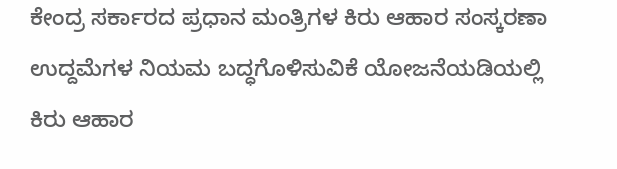ಕೇಂದ್ರ ಸರ್ಕಾರದ ಪ್ರಧಾನ ಮಂತ್ರಿಗಳ ಕಿರು ಆಹಾರ ಸಂಸ್ಕರಣಾ ಉದ್ದಮೆಗಳ ನಿಯಮ ಬದ್ಧಗೊಳಿಸುವಿಕೆ ಯೋಜನೆಯಡಿಯಲ್ಲಿ ಕಿರು ಆಹಾರ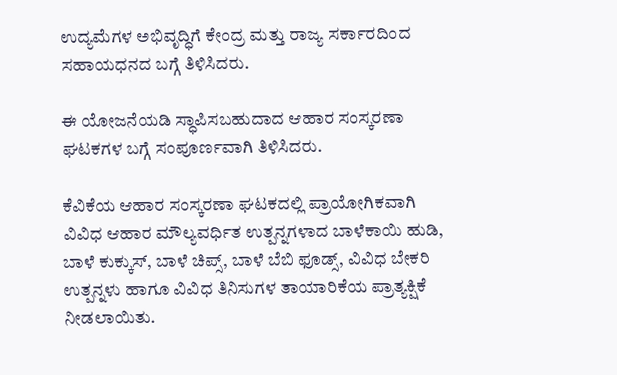ಉದ್ಯಮೆಗಳ ಅಭಿವೃದ್ಧಿಗೆ ಕೇಂದ್ರ ಮತ್ತು ರಾಜ್ಯ ಸರ್ಕಾರದಿಂದ ಸಹಾಯಧನದ ಬಗ್ಗೆ ತಿಳಿಸಿದರು.

ಈ ಯೋಜನೆಯಡಿ ಸ್ಧಾಪಿಸಬಹುದಾದ ಆಹಾರ ಸಂಸ್ಕರಣಾ ಘಟಕಗಳ ಬಗ್ಗೆ ಸಂಪೂರ್ಣವಾಗಿ ತಿಳಿಸಿದರು.

ಕೆವಿಕೆಯ ಆಹಾರ ಸಂಸ್ಕರಣಾ ಘಟಕದಲ್ಲಿ ಪ್ರಾಯೋಗಿಕವಾಗಿ ವಿವಿಧ ಆಹಾರ ಮೌಲ್ಯವರ್ಧಿತ ಉತ್ಪನ್ನಗಳಾದ ಬಾಳೆಕಾಯಿ ಹುಡಿ, ಬಾಳೆ ಕುಕ್ಕುಸ್, ಬಾಳೆ ಚಿಪ್ಸ್, ಬಾಳೆ ಬೆಬಿ ಫೂಡ್ಸ್, ವಿವಿಧ ಬೇಕರಿ ಉತ್ಪನ್ನಳು ಹಾಗೂ ವಿವಿಧ ತಿನಿಸುಗಳ ತಾಯಾರಿಕೆಯ ಪ್ರಾತ್ಯಕ್ಷಿಕೆ ನೀಡಲಾಯಿತು.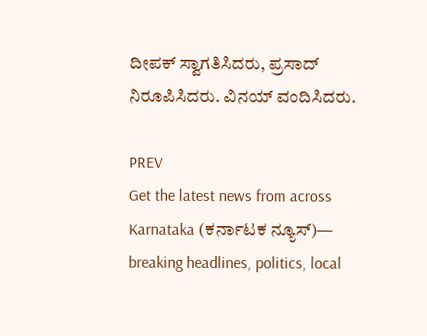ದೀಪಕ್ ಸ್ವಾಗತಿಸಿದರು, ಪ್ರಸಾದ್‌ ನಿರೂಪಿಸಿದರು. ವಿನಯ್ ವಂದಿಸಿದರು.

PREV
Get the latest news from across Karnataka (ಕರ್ನಾಟಕ ನ್ಯೂಸ್)— breaking headlines, politics, local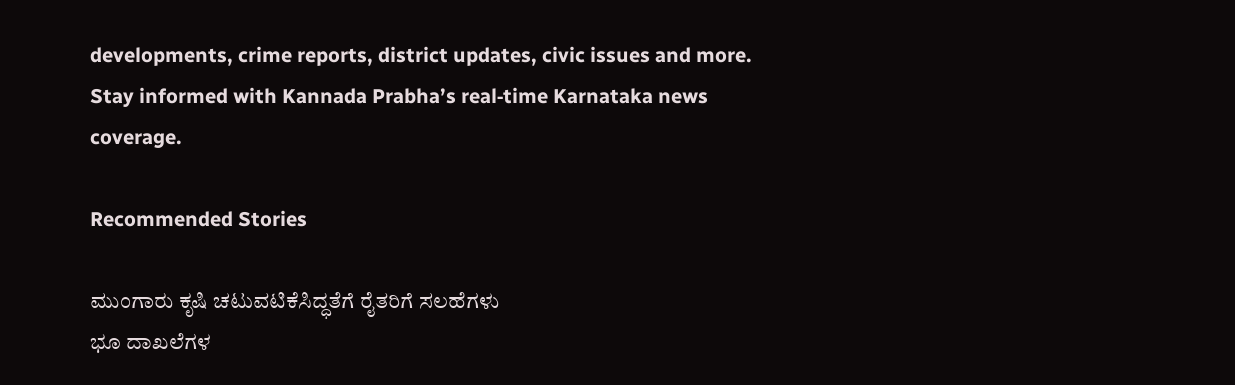developments, crime reports, district updates, civic issues and more. Stay informed with Kannada Prabha’s real‑time Karnataka news coverage.

Recommended Stories

ಮುಂಗಾರು ಕೃಷಿ ಚಟುವಟಿಕೆಸಿದ್ಧತೆಗೆ ರೈತರಿಗೆ ಸಲಹೆಗಳು
ಭೂ ದಾಖಲೆಗಳ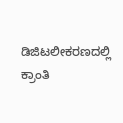ಡಿಜಿಟಲೀಕರಣದಲ್ಲಿ ಕ್ರಾಂತಿ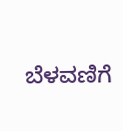ಬೆಳವಣಿಗೆ